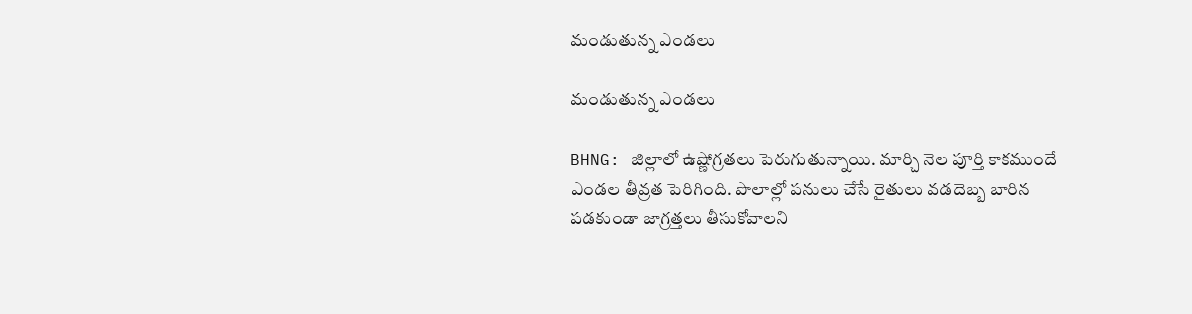మండుతున్న ఎండలు

మండుతున్న ఎండలు

BHNG: జిల్లాలో ఉష్ణోగ్రతలు పెరుగుతున్నాయి. మార్చి నెల పూర్తి కాకముందే ఎండల తీవ్రత పెరిగింది. పొలాల్లో పనులు చేసే రైతులు వడదెబ్బ బారిన పడకుండా జాగ్రత్తలు తీసుకోవాలని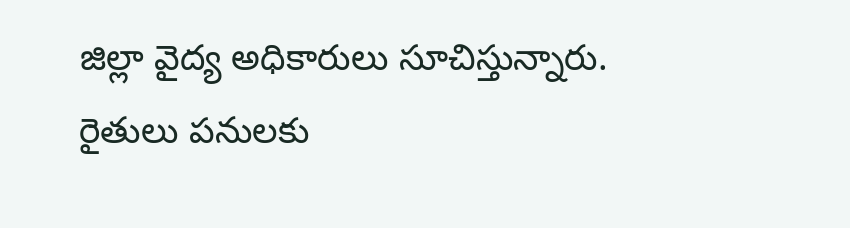జిల్లా వైద్య అధికారులు సూచిస్తున్నారు. రైతులు పనులకు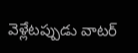వెళ్లేటప్పుడు వాటర్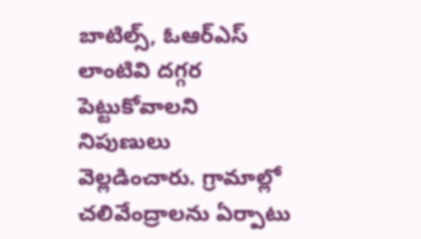బాటిల్స్, ఓఆర్ఎస్ లాంటివి దగ్గర పెట్టుకోవాలని నిపుణులు వెల్లడించారు. గ్రామాల్లో చలివేంద్రాలను ఏర్పాటు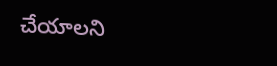చేయాలని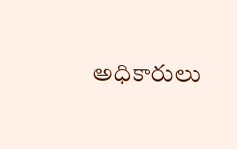అధికారులు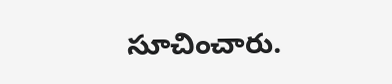సూచించారు.